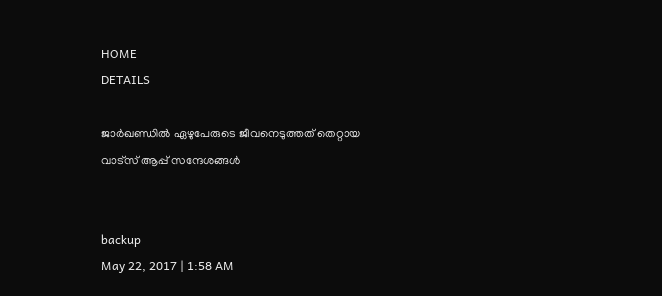HOME
DETAILS

ജാര്‍ഖണ്ഡില്‍ ഏഴുപേരുടെ ജീവനെടുത്തത് തെറ്റായ വാട്‌സ് ആപ്പ് സന്ദേശങ്ങള്‍


backup
May 22, 2017 | 1:58 AM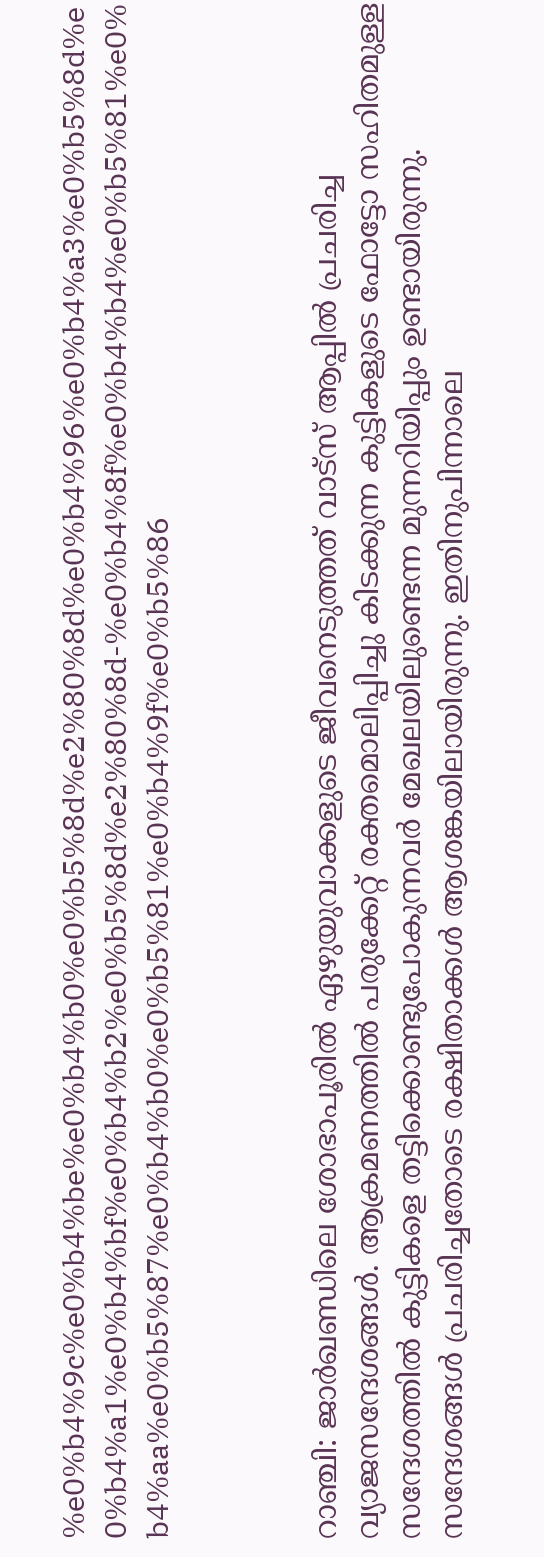%e0%b4%9c%e0%b4%be%e0%b4%b0%e0%b5%8d%e2%80%8d%e0%b4%96%e0%b4%a3%e0%b5%8d%e0%b4%a1%e0%b4%bf%e0%b4%b2%e0%b5%8d%e2%80%8d-%e0%b4%8f%e0%b4%b4%e0%b5%81%e0%b4%aa%e0%b5%87%e0%b4%b0%e0%b5%81%e0%b4%9f%e0%b5%86



റാഞ്ചി: ജാര്‍ഖണ്ഡിലെ ശോഭാപൂരില്‍ ഏഴുയുവാക്കളുടെ ജീവനെടുത്തത് വാട്‌സ് ആപ്പില്‍ പ്രചരിച്ച വ്യാജസന്ദേശങ്ങള്‍. ആക്രമണത്തില്‍ പരുക്കേറ്റ് രക്തമൊലിപ്പിച്ചു കിടക്കുന്ന കുട്ടികളുടെ ഫോട്ടോ സഹിതമുള്ള സന്ദേശത്തില്‍ കുട്ടികളെ തട്ടിക്കൊണ്ടുപോകുന്നവര്‍ മേഖലയിലുണ്ടെന്ന മുന്നറിയിപ്പും ഉണ്ടായിരുന്നു. സന്ദേശങ്ങള്‍ പ്രചരിച്ചതോടെ രക്ഷിതാക്കള്‍ ആശങ്കയിലായിരുന്നു. ഇതിനുപിന്നാലെ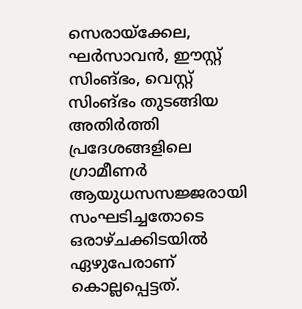സെരായ്‌ക്കേല, ഘര്‍സാവന്‍, ഈസ്റ്റ് സിംങ്ഭം, വെസ്റ്റ് സിംങ്ഭം തുടങ്ങിയ അതിര്‍ത്തി പ്രദേശങ്ങളിലെ ഗ്രാമീണര്‍ ആയുധസസജ്ജരായി സംഘടിച്ചതോടെ ഒരാഴ്ചക്കിടയില്‍ ഏഴുപേരാണ് കൊല്ലപ്പെട്ടത്.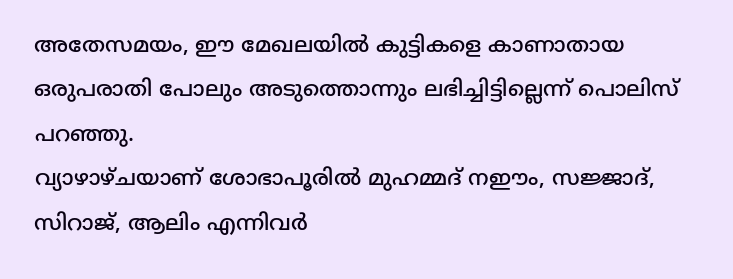അതേസമയം, ഈ മേഖലയില്‍ കുട്ടികളെ കാണാതായ ഒരുപരാതി പോലും അടുത്തൊന്നും ലഭിച്ചിട്ടില്ലെന്ന് പൊലിസ് പറഞ്ഞു.
വ്യാഴാഴ്ചയാണ് ശോഭാപൂരില്‍ മുഹമ്മദ് നഈം, സജ്ജാദ്, സിറാജ്, ആലിം എന്നിവര്‍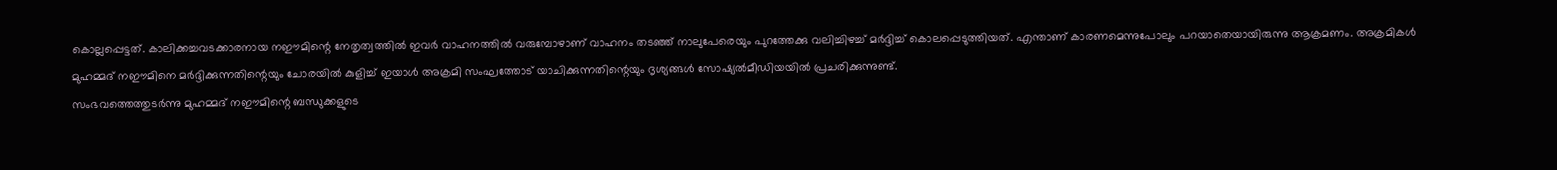കൊല്ലപ്പെട്ടത്. കാലിക്കച്ചവടക്കാരനായ നഈമിന്റെ നേതൃത്വത്തില്‍ ഇവര്‍ വാഹനത്തില്‍ വരുമ്പോഴാണ് വാഹനം തടഞ്ഞ് നാലുപേരെയും പുറത്തേക്കു വലിച്ചിഴച്ച് മര്‍ദ്ദിച്ച് കൊലപ്പെടുത്തിയത്. എന്താണ് കാരണമെന്നുപോലും പറയാതെയായിരുന്നു ആക്രമണം. അക്രമികള്‍ മുഹമ്മദ് നഈമിനെ മര്‍ദ്ദിക്കുന്നതിന്റെയും ചോരയില്‍ കുളിച്ച് ഇയാള്‍ അക്രമി സംഘത്തോട് യാചിക്കുന്നതിന്റെയും ദൃശ്യങ്ങള്‍ സോഷ്യല്‍മീഡിയയില്‍ പ്രചരിക്കുന്നുണ്ട്.
സംഭവത്തെത്തുടര്‍ന്നു മുഹമ്മദ് നഈമിന്റെ ബന്ധുക്കളുടെ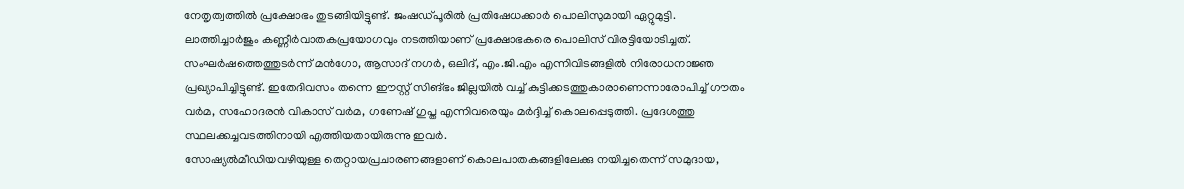നേതൃത്വത്തില്‍ പ്രക്ഷോഭം തുടങ്ങിയിട്ടുണ്ട്. ജംഷഡ്പൂരില്‍ പ്രതിഷേധക്കാര്‍ പൊലിസുമായി ഏറ്റുമുട്ടി. ലാത്തിച്ചാര്‍ജും കണ്ണീര്‍വാതകപ്രയോഗവും നടത്തിയാണ് പ്രക്ഷോഭകരെ പൊലിസ് വിരട്ടിയോടിച്ചത്. സംഘര്‍ഷത്തെത്തുടര്‍ന്ന് മന്‍ഗോ, ആസാദ് നഗര്‍, ഒലിദ്, എം.ജി.എം എന്നിവിടങ്ങളില്‍ നിരോധനാജ്ഞ പ്രഖ്യാപിച്ചിട്ടുണ്ട്. ഇതേദിവസം തന്നെ ഈസ്റ്റ് സിങ്ഭം ജില്ലയില്‍ വച്ച് കുട്ടിക്കടത്തുകാരാണെന്നാരോപിച്ച് ഗൗതം വര്‍മ, സഹോദരന്‍ വികാസ് വര്‍മ, ഗണേഷ് ഗുപ്ത എന്നിവരെയും മര്‍ദ്ദിച്ച് കൊലപ്പെടുത്തി. പ്രദേശത്തു സ്ഥലക്കച്ചവടത്തിനായി എത്തിയതായിരുന്നു ഇവര്‍.
സോഷ്യല്‍മീഡിയവഴിയുള്ള തെറ്റായപ്രചാരണങ്ങളാണ് കൊലപാതകങ്ങളിലേക്കു നയിച്ചതെന്ന് സമുദായ,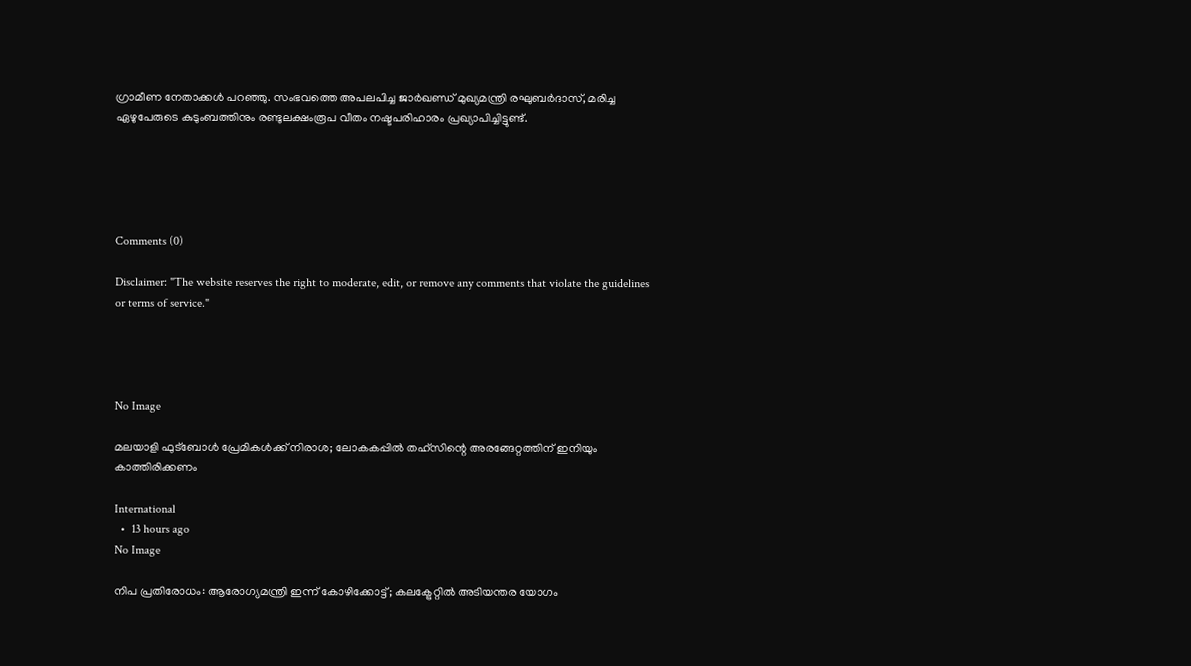ഗ്രാമീണ നേതാക്കള്‍ പറഞ്ഞു. സംഭവത്തെ അപലപിച്ച ജാര്‍ഖണ്ഡ് മുഖ്യമന്ത്രി രഘുബര്‍ദാസ്, മരിച്ച ഏഴുപേരുടെ കുടുംബത്തിനും രണ്ടുലക്ഷംരൂപ വീതം നഷ്ടപരിഹാരം പ്രഖ്യാപിച്ചിട്ടുണ്ട്.





Comments (0)

Disclaimer: "The website reserves the right to moderate, edit, or remove any comments that violate the guidelines or terms of service."




No Image

മലയാളി ഫുട്ബോൾ പ്രേമികൾക്ക് നിരാശ; ലോകകപ്പിൽ തഹ്‌സിന്റെ അരങ്ങേറ്റത്തിന് ഇനിയും കാത്തിരിക്കണം

International
  •  13 hours ago
No Image

നിപ പ്രതിരോധം: ആരോഗ്യമന്ത്രി ഇന്ന് കോഴിക്കോട്ട്; കലക്ട്രേറ്റിൽ അടിയന്തര യോഗം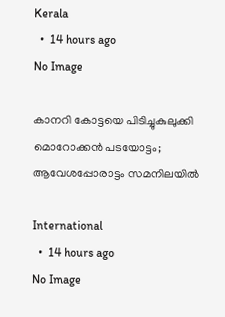Kerala
  •  14 hours ago
No Image

കാനറി കോട്ടയെ പിടിച്ചുകുലുക്കി മൊറോക്കൻ പടയോട്ടം; ആവേശപ്പോരാട്ടം സമനിലയിൽ

International
  •  14 hours ago
No Image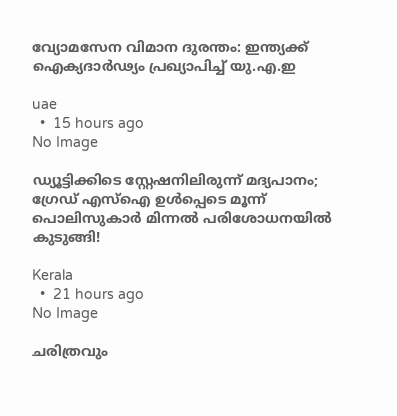വ്യോമസേന വിമാന ദുരന്തം: ഇന്ത്യക്ക് ഐക്യദാർഢ്യം പ്രഖ്യാപിച്ച് യു.എ.ഇ

uae
  •  15 hours ago
No Image

ഡ്യൂട്ടിക്കിടെ സ്റ്റേഷനിലിരുന്ന് മദ്യപാനം; ഗ്രേഡ് എസ്ഐ ഉൾപ്പെടെ മൂന്ന് പൊലിസുകാർ മിന്നൽ പരിശോധനയിൽ കുടുങ്ങി!

Kerala
  •  21 hours ago
No Image

ചരിത്രവും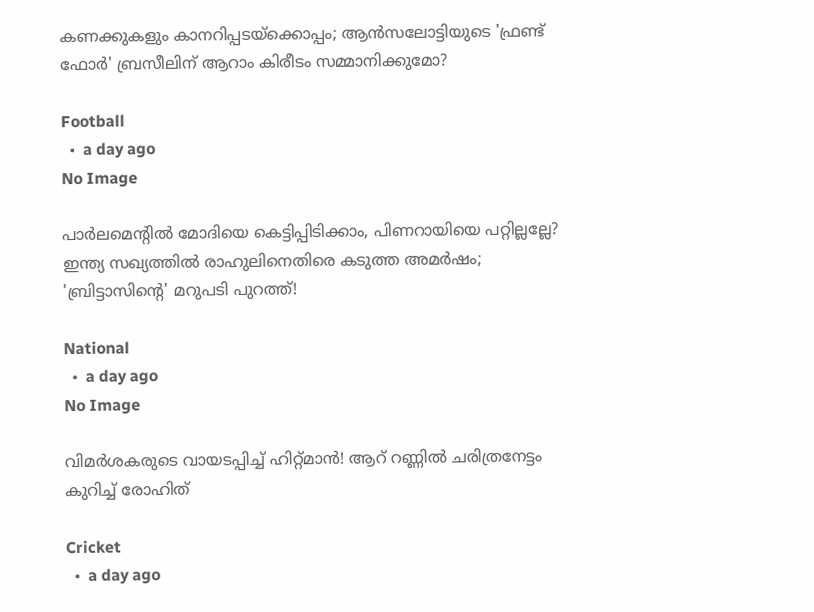കണക്കുകളും കാനറിപ്പടയ്‌ക്കൊപ്പം; ആൻസലോട്ടിയുടെ 'ഫ്രണ്ട് ഫോർ' ബ്രസീലിന് ആറാം കിരീടം സമ്മാനിക്കുമോ?

Football
  •  a day ago
No Image

പാർലമെന്റിൽ മോദിയെ കെട്ടിപ്പിടിക്കാം, പിണറായിയെ പറ്റില്ലല്ലേ? ഇന്ത്യ സഖ്യത്തിൽ രാഹുലിനെതിരെ കടുത്ത അമർഷം; 'ബ്രിട്ടാസിന്റെ' മറുപടി പുറത്ത്!

National
  •  a day ago
No Image

വിമർശകരുടെ വായടപ്പിച്ച് ഹിറ്റ്മാൻ! ആറ് റണ്ണിൽ ചരിത്രനേട്ടം കുറിച്ച് രോഹിത്

Cricket
  •  a day ago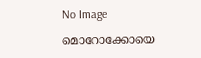No Image

മൊറോക്കോയെ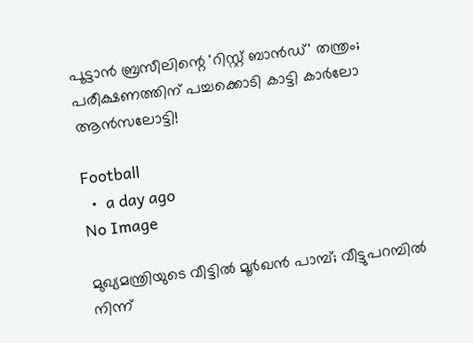പൂട്ടാൻ ബ്രസീലിന്റെ 'റിസ്റ്റ് ബാൻഡ്' തന്ത്രം; പരീക്ഷണത്തിന് പച്ചക്കൊടി കാട്ടി കാർലോ ആൻസലോട്ടി!

Football
  •  a day ago
No Image

മുഖ്യമന്ത്രിയുടെ വീട്ടിൽ മൂർഖൻ പാമ്പ്; വീട്ടുപറമ്പിൽ നിന്ന്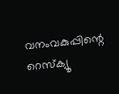വനംവകുപ്പിന്റെ റെസ്‌ക്യൂ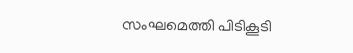സംഘമെത്തി പിടികൂടി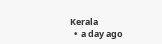Kerala
  •  a day ago